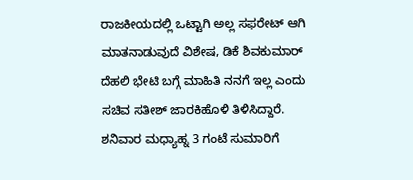ರಾಜಕೀಯದಲ್ಲಿ ಒಟ್ಟಾಗಿ ಅಲ್ಲ ಸಫರೇಟ್ ಆಗಿ ಮಾತನಾಡುವುದೆ ವಿಶೇಷ, ಡಿಕೆ ಶಿವಕುಮಾರ್ ದೆಹಲಿ ಭೇಟಿ ಬಗ್ಗೆ ಮಾಹಿತಿ ನನಗೆ ಇಲ್ಲ ಎಂದು ಸಚಿವ ಸತೀಶ್ ಜಾರಕಿಹೊಳಿ ತಿಳಿಸಿದ್ದಾರೆ. ಶನಿವಾರ ಮಧ್ಯಾಹ್ನ 3 ಗಂಟೆ ಸುಮಾರಿಗೆ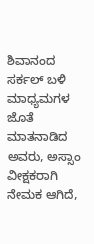ಶಿವಾನಂದ ಸರ್ಕಲ್ ಬಳಿ ಮಾಧ್ಯಮಗಳ ಜೊತೆ ಮಾತನಾಡಿದ ಅವರು, ಅಸ್ಸಾಂ ವೀಕ್ಷಕರಾಗಿ ನೇಮಕ ಆಗಿದೆ,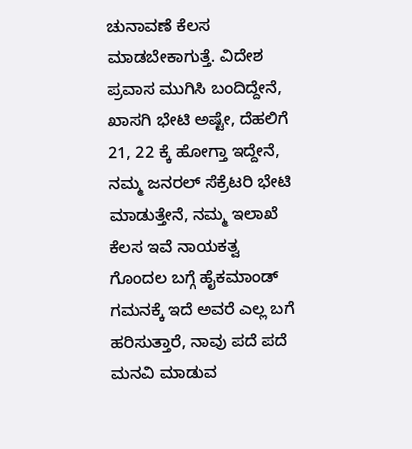ಚುನಾವಣೆ ಕೆಲಸ ಮಾಡಬೇಕಾಗುತ್ತೆ. ವಿದೇಶ ಪ್ರವಾಸ ಮುಗಿಸಿ ಬಂದಿದ್ದೇನೆ, ಖಾಸಗಿ ಭೇಟಿ ಅಷ್ಟೇ, ದೆಹಲಿಗೆ 21, 22 ಕ್ಕೆ ಹೋಗ್ತಾ ಇದ್ದೇನೆ, ನಮ್ಮ ಜನರಲ್ ಸೆಕ್ರೆಟರಿ ಭೇಟಿ ಮಾಡುತ್ತೇನೆ, ನಮ್ಮ ಇಲಾಖೆ ಕೆಲಸ ಇವೆ ನಾಯಕತ್ವ ಗೊಂದಲ ಬಗ್ಗೆ ಹೈಕಮಾಂಡ್ ಗಮನಕ್ಕೆ ಇದೆ ಅವರೆ ಎಲ್ಲ ಬಗೆ ಹರಿಸುತ್ತಾರೆ, ನಾವು ಪದೆ ಪದೆ ಮನವಿ ಮಾಡುವ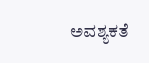ಅವಶ್ಯಕತೆ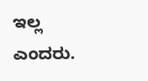ಇಲ್ಲ ಎಂದರು.